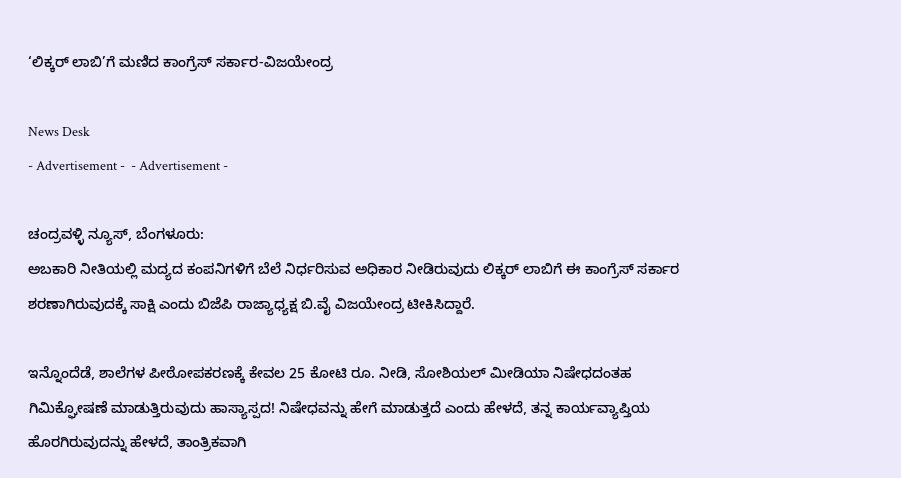‘ಲಿಕ್ಕರ್ ಲಾಬಿ’ಗೆ ಮಣಿದ ಕಾಂಗ್ರೆಸ್ ಸರ್ಕಾರ-ವಿಜಯೇಂದ್ರ

News Desk
- Advertisement -  - Advertisement -

ಚಂದ್ರವಳ್ಳಿ ನ್ಯೂಸ್, ಬೆಂಗಳೂರು:
ಅಬಕಾರಿ ನೀತಿಯಲ್ಲಿ ಮದ್ಯದ ಕಂಪನಿಗಳಿಗೆ ಬೆಲೆ ನಿರ್ಧರಿಸುವ ಅಧಿಕಾರ ನೀಡಿರುವುದು ಲಿಕ್ಕರ್ ಲಾಬಿಗೆ ಈ ಕಾಂಗ್ರೆಸ್ ಸರ್ಕಾರ ಶರಣಾಗಿರುವುದಕ್ಕೆ ಸಾಕ್ಷಿ ಎಂದು ಬಿಜೆಪಿ ರಾಜ್ಯಾಧ್ಯಕ್ಷ ಬಿ.ವೈ ವಿಜಯೇಂದ್ರ ಟೀಕಿಸಿದ್ದಾರೆ.

ಇನ್ನೊಂದೆಡೆ, ಶಾಲೆಗಳ ಪೀಠೋಪಕರಣಕ್ಕೆ ಕೇವಲ 25 ಕೋಟಿ ರೂ. ನೀಡಿ, ಸೋಶಿಯಲ್ ಮೀಡಿಯಾ ನಿಷೇಧದಂತಹ ಗಿಮಿಕ್ಘೋಷಣೆ ಮಾಡುತ್ತಿರುವುದು ಹಾಸ್ಯಾಸ್ಪದ! ನಿಷೇಧವನ್ನು ಹೇಗೆ ಮಾಡುತ್ತದೆ ಎಂದು ಹೇಳದೆ, ತನ್ನ ಕಾರ್ಯವ್ಯಾಪ್ತಿಯ ಹೊರಗಿರುವುದನ್ನು ಹೇಳದೆ, ತಾಂತ್ರಿಕವಾಗಿ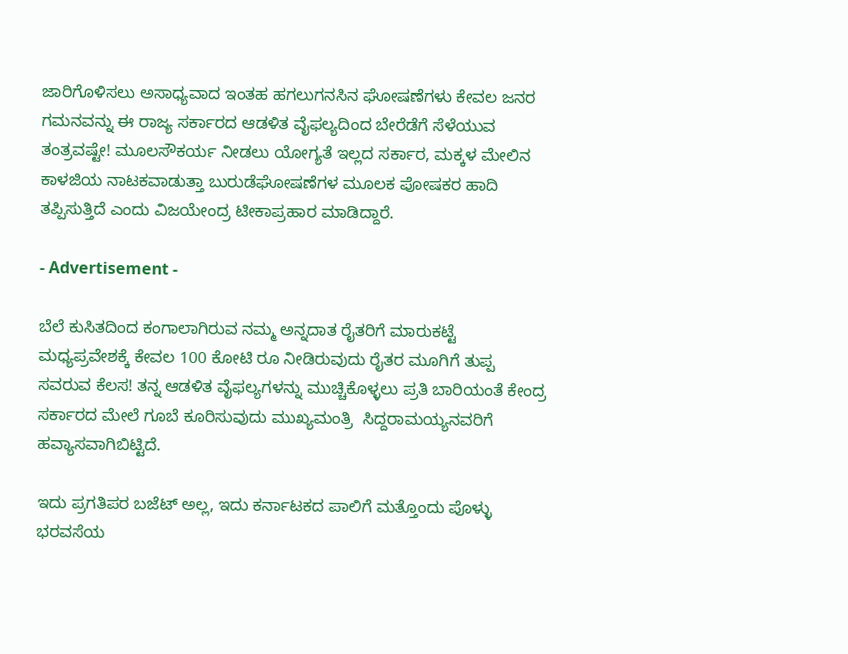ಜಾರಿಗೊಳಿಸಲು ಅಸಾಧ್ಯವಾದ ಇಂತಹ ಹಗಲುಗನಸಿನ ಘೋಷಣೆಗಳು ಕೇವಲ ಜನರ ಗಮನವನ್ನು ಈ ರಾಜ್ಯ ಸರ್ಕಾರದ ಆಡಳಿತ ವೈಫಲ್ಯದಿಂದ ಬೇರೆಡೆಗೆ ಸೆಳೆಯುವ ತಂತ್ರವಷ್ಟೇ! ಮೂಲಸೌಕರ್ಯ ನೀಡಲು ಯೋಗ್ಯತೆ ಇಲ್ಲದ ಸರ್ಕಾರ, ಮಕ್ಕಳ ಮೇಲಿನ ಕಾಳಜಿಯ ನಾಟಕವಾಡುತ್ತಾ ಬುರುಡೆಘೋಷಣೆಗಳ ಮೂಲಕ ಪೋಷಕರ ಹಾದಿ ತಪ್ಪಿಸುತ್ತಿದೆ ಎಂದು ವಿಜಯೇಂದ್ರ ಟೀಕಾಪ್ರಹಾರ ಮಾಡಿದ್ದಾರೆ.

- Advertisement -

ಬೆಲೆ ಕುಸಿತದಿಂದ ಕಂಗಾಲಾಗಿರುವ ನಮ್ಮ ಅನ್ನದಾತ ರೈತರಿಗೆ ಮಾರುಕಟ್ಟೆ ಮಧ್ಯಪ್ರವೇಶಕ್ಕೆ ಕೇವಲ 100 ಕೋಟಿ ರೂ ನೀಡಿರುವುದು ರೈತರ ಮೂಗಿಗೆ ತುಪ್ಪ ಸವರುವ ಕೆಲಸ! ತನ್ನ ಆಡಳಿತ ವೈಫಲ್ಯಗಳನ್ನು ಮುಚ್ಚಿಕೊಳ್ಳಲು ಪ್ರತಿ ಬಾರಿಯಂತೆ ಕೇಂದ್ರ ಸರ್ಕಾರದ ಮೇಲೆ ಗೂಬೆ ಕೂರಿಸುವುದು ಮುಖ್ಯಮಂತ್ರಿ  ಸಿದ್ದರಾಮಯ್ಯನವರಿಗೆ ಹವ್ಯಾಸವಾಗಿಬಿಟ್ಟಿದೆ.

ಇದು ಪ್ರಗತಿಪರ ಬಜೆಟ್ ಅಲ್ಲ, ಇದು ಕರ್ನಾಟಕದ ಪಾಲಿಗೆ ಮತ್ತೊಂದು ಪೊಳ್ಳು ಭರವಸೆಯ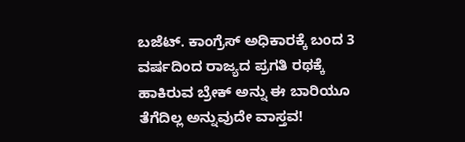ಬಜೆಟ್. ಕಾಂಗ್ರೆಸ್ ಅಧಿಕಾರಕ್ಕೆ ಬಂದ 3 ವರ್ಷದಿಂದ ರಾಜ್ಯದ ಪ್ರಗತಿ ರಥಕ್ಕೆ ಹಾಕಿರುವ ಬ್ರೇಕ್ ಅನ್ನು ಈ ಬಾರಿಯೂ ತೆಗೆದಿಲ್ಲ ಅನ್ನುವುದೇ ವಾಸ್ತವ!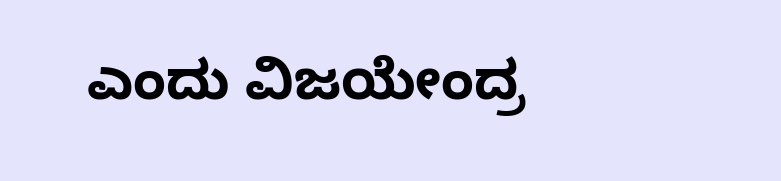ಎಂದು ವಿಜಯೇಂದ್ರ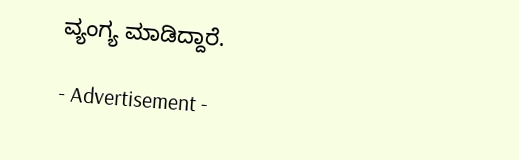ವ್ಯಂಗ್ಯ ಮಾಡಿದ್ದಾರೆ.

- Advertisement -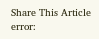Share This Article
error: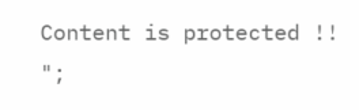Content is protected !!
";